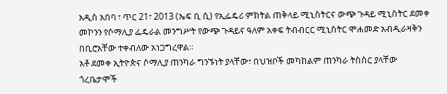አዲስ አበባ ፣ ጥር 21፣ 2013 (ኤፍ ቢ ሲ) የኢፌዴሪ ምክትል ጠቅላይ ሚኒስትርና ውጭ ጉዳይ ሚኒስትር ደመቀ መኮንን የሶማሊያ ፌዴራል መንግሥት የውጭ ጉዳይና ዓለም አቀፍ ትብብርር ሚኒስትር ሞሐመድ አብዲራዛቅን በቢሮአቸው ተቀብለው አነጋግረዋል።
አቶ ደመቀ ኢትዮጵና ሶማሊያ ጠንካራ ግንኙነት ያላቸው፣ በህዝቦች መካከልም ጠንካራ ትስስር ያላቸው ጎረቤታሞች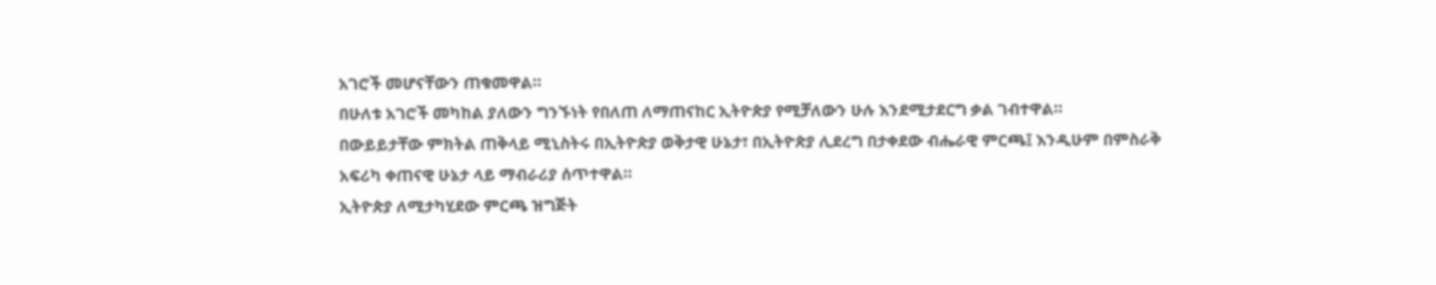አገሮች መሆናቸውን ጠቁመዋል።
በሁለቱ አገሮች መካከል ያለውን ግንኙነት የበለጠ ለማጠናከር ኢትዮጵያ የሚቻለውን ሁሉ እንደሚታደርግ ቃል ገብተዋል።
በውይይታቸው ምክትል ጠቅላይ ሚኒስትሩ በኢትዮጵያ ወቅታዊ ሁኔታ፣ በኢትዮጵያ ሊደረግ በታቀደው ብሔራዊ ምርጫ፤ እንዲሁም በምስራቅ አፍሪካ ቀጠናዊ ሁኔታ ላይ ማብራሪያ ሰጥተዋል።
ኢትዮጵያ ለሚታካሂደው ምርጫ ዝግጅት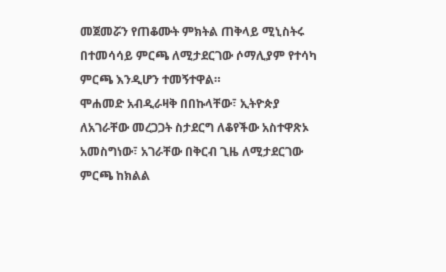መጀመሯን የጠቆሙት ምክትል ጠቅላይ ሚኒስትሩ በተመሳሳይ ምርጫ ለሚታደርገው ሶማሊያም የተሳካ ምርጫ እንዲሆን ተመኝተዋል።
ሞሐመድ አብዲራዛቅ በበኩላቸው፣ ኢትዮጵያ ለአገራቸው መረጋጋት ስታደርግ ለቆየችው አስተዋጽኦ አመስግነው፣ አገራቸው በቅርብ ጊዜ ለሚታደርገው ምርጫ ከክልል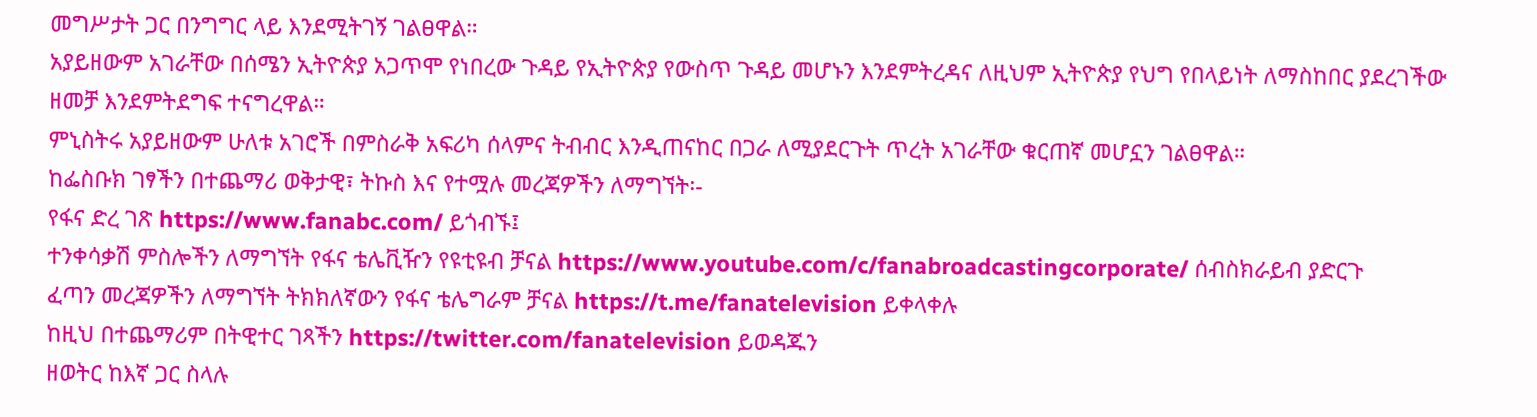መግሥታት ጋር በንግግር ላይ እንደሚትገኝ ገልፀዋል።
አያይዘውም አገራቸው በሰሜን ኢትዮጵያ አጋጥሞ የነበረው ጉዳይ የኢትዮጵያ የውስጥ ጉዳይ መሆኑን እንደምትረዳና ለዚህም ኢትዮጵያ የህግ የበላይነት ለማስከበር ያደረገችው ዘመቻ እንደምትደግፍ ተናግረዋል።
ምኒስትሩ አያይዘውም ሁለቱ አገሮች በምስራቅ አፍሪካ ሰላምና ትብብር እንዲጠናከር በጋራ ለሚያደርጉት ጥረት አገራቸው ቁርጠኛ መሆኗን ገልፀዋል።
ከፌስቡክ ገፃችን በተጨማሪ ወቅታዊ፣ ትኩስ እና የተሟሉ መረጃዎችን ለማግኘት፡-
የፋና ድረ ገጽ https://www.fanabc.com/ ይጎብኙ፤
ተንቀሳቃሽ ምስሎችን ለማግኘት የፋና ቴሌቪዥን የዩቲዩብ ቻናል https://www.youtube.com/c/fanabroadcastingcorporate/ ሰብስክራይብ ያድርጉ
ፈጣን መረጃዎችን ለማግኘት ትክክለኛውን የፋና ቴሌግራም ቻናል https://t.me/fanatelevision ይቀላቀሉ
ከዚህ በተጨማሪም በትዊተር ገጻችን https://twitter.com/fanatelevision ይወዳጁን
ዘወትር ከእኛ ጋር ስላሉ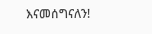እናመሰግናለን!